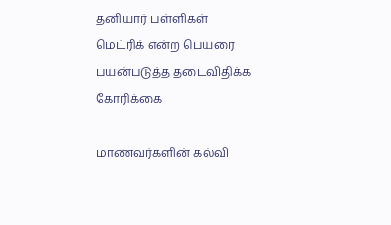தனியார் பள்ளிகள் மெட்ரிக் என்ற பெயரை பயன்படுத்த தடைவிதிக்க கோரிக்கை

மாணவர்களின் கல்வி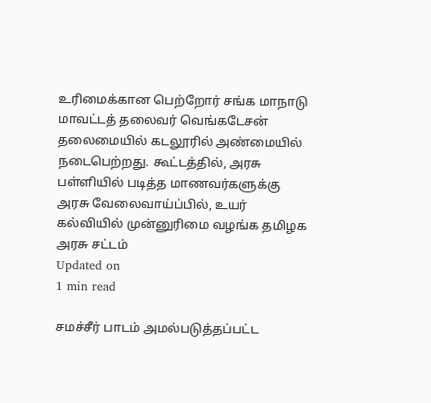உரிமைக்கான பெற்றோர் சங்க மாநாடு மாவட்டத் தலைவர் வெங்கடேசன் தலைமையில் கடலூரில் அண்மையில் நடைபெற்றது. கூட்டத்தில், அரசு பள்ளியில் படித்த மாணவர்களுக்கு அரசு வேலைவாய்ப்பில், உயர் கல்வியில் முன்னுரிமை வழங்க தமிழக அரசு சட்டம்
Updated on
1 min read

சமச்சீர் பாடம் அமல்படுத்தப்பட்ட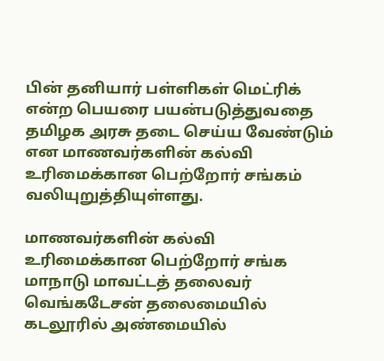பின் தனியார் பள்ளிகள் மெட்ரிக் என்ற பெயரை பயன்படுத்துவதை தமிழக அரசு தடை செய்ய வேண்டும் என மாணவர்களின் கல்வி உரிமைக்கான பெற்றோர் சங்கம் வலியுறுத்தியுள்ளது.

மாணவர்களின் கல்வி உரிமைக்கான பெற்றோர் சங்க மாநாடு மாவட்டத் தலைவர் வெங்கடேசன் தலைமையில் கடலூரில் அண்மையில்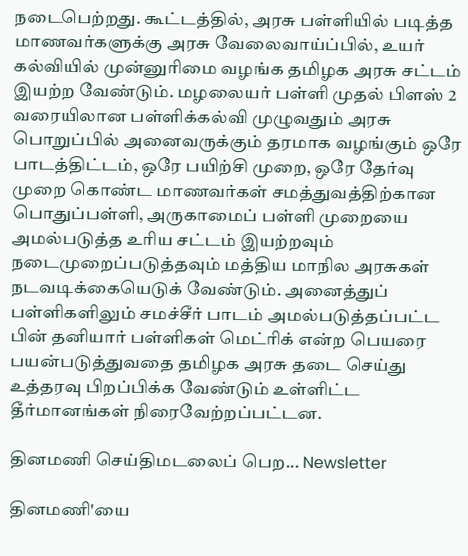நடைபெற்றது. கூட்டத்தில், அரசு பள்ளியில் படித்த மாணவர்களுக்கு அரசு வேலைவாய்ப்பில், உயர் கல்வியில் முன்னுரிமை வழங்க தமிழக அரசு சட்டம் இயற்ற வேண்டும். மழலையர் பள்ளி முதல் பிளஸ் 2 வரையிலான பள்ளிக்கல்வி முழுவதும் அரசு பொறுப்பில் அனைவருக்கும் தரமாக வழங்கும் ஒரே பாடத்திட்டம், ஒரே பயிற்சி முறை, ஒரே தேர்வு முறை கொண்ட மாணவர்கள் சமத்துவத்திற்கான பொதுப்பள்ளி, அருகாமைப் பள்ளி முறையை அமல்படுத்த உரிய சட்டம் இயற்றவும் நடைமுறைப்படுத்தவும் மத்திய மாநில அரசுகள் நடவடிக்கையெடுக் வேண்டும். அனைத்துப் பள்ளிகளிலும் சமச்சீர் பாடம் அமல்படுத்தப்பட்ட பின் தனியார் பள்ளிகள் மெட்ரிக் என்ற பெயரை பயன்படுத்துவதை தமிழக அரசு தடை செய்து உத்தரவு பிறப்பிக்க வேண்டும் உள்ளிட்ட தீர்மானங்கள் நிரைவேற்றப்பட்டன.

தினமணி செய்திமடலைப் பெற... Newsletter

தினமணி'யை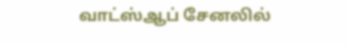வாட்ஸ்ஆப் சேனலில்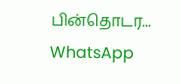பின்தொடர... WhatsApp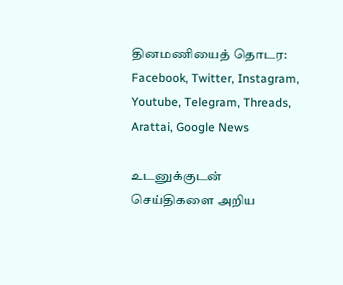தினமணியைத் தொடர: Facebook, Twitter, Instagram, Youtube, Telegram, Threads, Arattai, Google News

உடனுக்குடன் செய்திகளை அறிய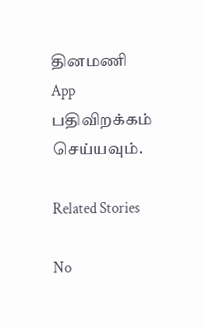தினமணி App பதிவிறக்கம் செய்யவும்.

Related Stories

No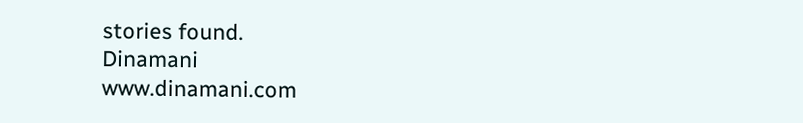stories found.
Dinamani
www.dinamani.com